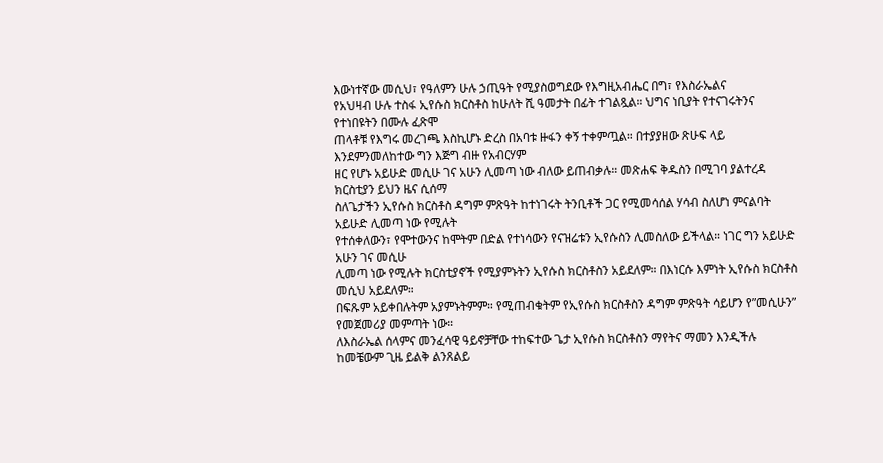እውነተኛው መሲህ፣ የዓለምን ሁሉ ኃጢዓት የሚያስወግደው የእግዚአብሔር በግ፣ የእስራኤልና
የአህዛብ ሁሉ ተስፋ ኢየሱስ ክርስቶስ ከሁለት ሺ ዓመታት በፊት ተገልጿል። ህግና ነቢያት የተናገሩትንና የተነበዩትን በሙሉ ፈጽሞ
ጠላቶቹ የእግሩ መረገጫ እስኪሆኑ ድረስ በአባቱ ዙፋን ቀኝ ተቀምጧል። በተያያዘው ጽሁፍ ላይ እንደምንመለከተው ግን እጅግ ብዙ የአብርሃም
ዘር የሆኑ አይሁድ መሲሁ ገና አሁን ሊመጣ ነው ብለው ይጠብቃሉ። መጽሐፍ ቅዱስን በሚገባ ያልተረዳ ክርስቲያን ይህን ዜና ሲሰማ
ስለጌታችን ኢየሱስ ክርስቶስ ዳግም ምጽዓት ከተነገሩት ትንቢቶች ጋር የሚመሳሰል ሃሳብ ስለሆነ ምናልባት አይሁድ ሊመጣ ነው የሚሉት
የተሰቀለውን፣ የሞተውንና ከሞትም በድል የተነሳውን የናዝሬቱን ኢየሱስን ሊመስለው ይችላል። ነገር ግን አይሁድ አሁን ገና መሲሁ
ሊመጣ ነው የሚሉት ክርስቲያኖች የሚያምኑትን ኢየሱስ ክርስቶስን አይደለም። በእነርሱ እምነት ኢየሱስ ክርስቶስ መሲህ አይደለም።
በፍጹም አይቀበሉትም አያምኑትምም። የሚጠብቁትም የኢየሱስ ክርስቶስን ዳግም ምጽዓት ሳይሆን የ”መሲሁን” የመጀመሪያ መምጣት ነው።
ለእስራኤል ሰላምና መንፈሳዊ ዓይኖቻቸው ተከፍተው ጌታ ኢየሱስ ክርስቶስን ማየትና ማመን እንዲችሉ ከመቼውም ጊዜ ይልቅ ልንጸልይ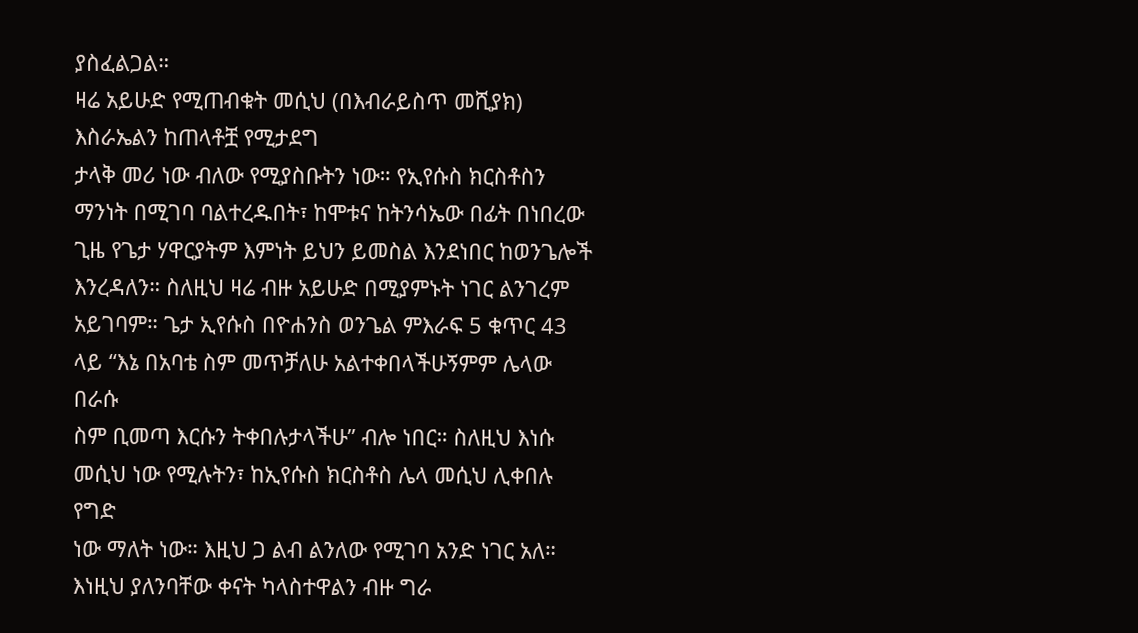ያስፈልጋል።
ዛሬ አይሁድ የሚጠብቁት መሲህ (በእብራይስጥ መሺያክ) እስራኤልን ከጠላቶቿ የሚታደግ
ታላቅ መሪ ነው ብለው የሚያስቡትን ነው። የኢየሱስ ክርስቶስን ማንነት በሚገባ ባልተረዱበት፣ ከሞቱና ከትንሳኤው በፊት በነበረው
ጊዜ የጌታ ሃዋርያትም እምነት ይህን ይመስል እንደነበር ከወንጌሎች እንረዳለን። ስለዚህ ዛሬ ብዙ አይሁድ በሚያምኑት ነገር ልንገረም
አይገባም። ጌታ ኢየሱስ በዮሐንስ ወንጌል ምእራፍ 5 ቁጥር 43 ላይ “እኔ በአባቴ ስም መጥቻለሁ አልተቀበላችሁኝምም ሌላው በራሱ
ስም ቢመጣ እርሱን ትቀበሉታላችሁ” ብሎ ነበር። ስለዚህ እነሱ መሲህ ነው የሚሉትን፣ ከኢየሱስ ክርስቶስ ሌላ መሲህ ሊቀበሉ የግድ
ነው ማለት ነው። እዚህ ጋ ልብ ልንለው የሚገባ አንድ ነገር አለ። እነዚህ ያለንባቸው ቀናት ካላስተዋልን ብዙ ግራ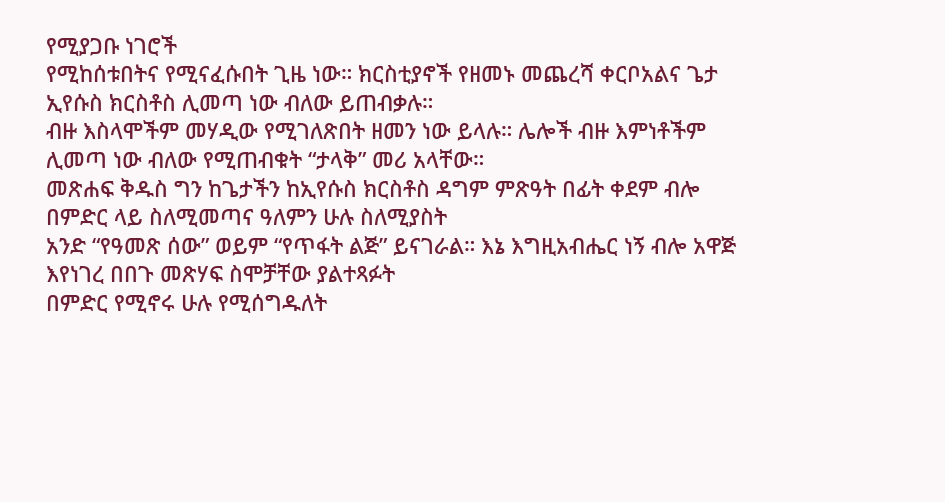የሚያጋቡ ነገሮች
የሚከሰቱበትና የሚናፈሱበት ጊዜ ነው። ክርስቲያኖች የዘመኑ መጨረሻ ቀርቦአልና ጌታ ኢየሱስ ክርስቶስ ሊመጣ ነው ብለው ይጠብቃሉ።
ብዙ እስላሞችም መሃዲው የሚገለጽበት ዘመን ነው ይላሉ። ሌሎች ብዙ እምነቶችም ሊመጣ ነው ብለው የሚጠብቁት “ታላቅ” መሪ አላቸው።
መጽሐፍ ቅዱስ ግን ከጌታችን ከኢየሱስ ክርስቶስ ዳግም ምጽዓት በፊት ቀደም ብሎ በምድር ላይ ስለሚመጣና ዓለምን ሁሉ ስለሚያስት
አንድ “የዓመጽ ሰው” ወይም “የጥፋት ልጅ” ይናገራል። እኔ እግዚአብሔር ነኝ ብሎ አዋጅ እየነገረ በበጉ መጽሃፍ ስሞቻቸው ያልተጻፉት
በምድር የሚኖሩ ሁሉ የሚሰግዱለት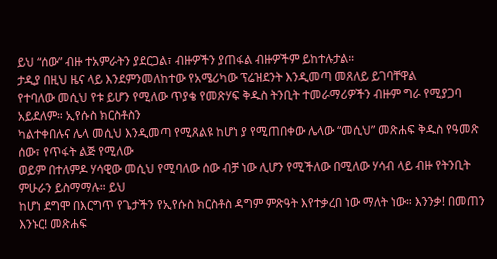ይህ “ሰው” ብዙ ተአምራትን ያደርጋል፣ ብዙዎችን ያጠፋል ብዙዎችም ይከተሉታል።
ታዲያ በዚህ ዜና ላይ እንደምንመለከተው የአሜሪካው ፕሬዝደንት እንዲመጣ መጸለይ ይገባቸዋል
የተባለው መሲህ የቱ ይሆን የሚለው ጥያቄ የመጽሃፍ ቅዱስ ትንቢት ተመራማሪዎችን ብዙም ግራ የሚያጋባ አይደለም። ኢየሱስ ክርስቶስን
ካልተቀበሉና ሌላ መሲህ እንዲመጣ የሚጸልዩ ከሆነ ያ የሚጠበቀው ሌላው “መሲህ” መጽሐፍ ቅዱስ የዓመጽ ሰው፣ የጥፋት ልጅ የሚለው
ወይም በተለምዶ ሃሳዊው መሲህ የሚባለው ሰው ብቻ ነው ሊሆን የሚችለው በሚለው ሃሳብ ላይ ብዙ የትንቢት ምሁራን ይስማማሉ። ይህ
ከሆነ ደግሞ በእርግጥ የጌታችን የኢየሱስ ክርስቶስ ዳግም ምጽዓት እየተቃረበ ነው ማለት ነው። እንንቃ! በመጠን እንኑር! መጽሐፍ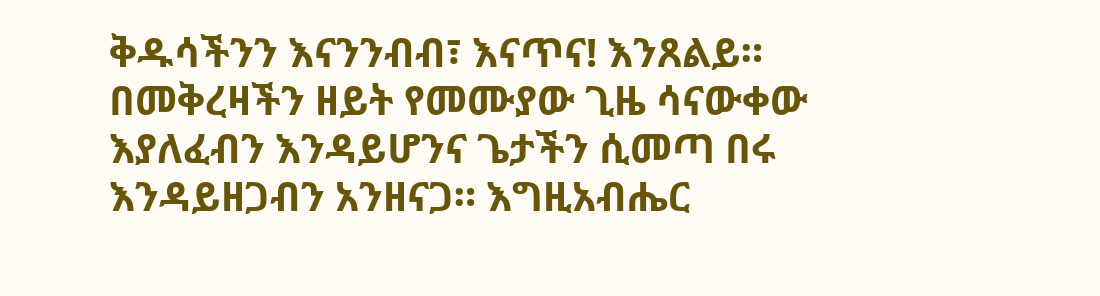ቅዱሳችንን እናንንብብ፣ እናጥና! እንጸልይ። በመቅረዛችን ዘይት የመሙያው ጊዜ ሳናውቀው እያለፈብን እንዳይሆንና ጌታችን ሲመጣ በሩ
እንዳይዘጋብን አንዘናጋ። እግዚአብሔር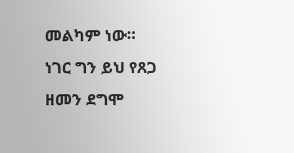መልካም ነው። ነገር ግን ይህ የጸጋ ዘመን ደግሞ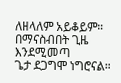ለዘላለም አይቆይም። በማናስብበት ጊዜ እንደሚመጣ
ጌታ ደጋግሞ ነግሮናል።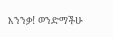እንንቃ! ወንድማችሁ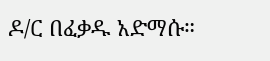ዶ/ር በፈቃዱ አድማሱ።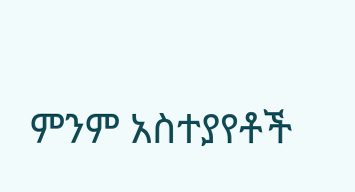ምንም አስተያየቶች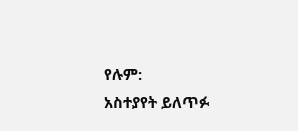የሉም:
አስተያየት ይለጥፉ